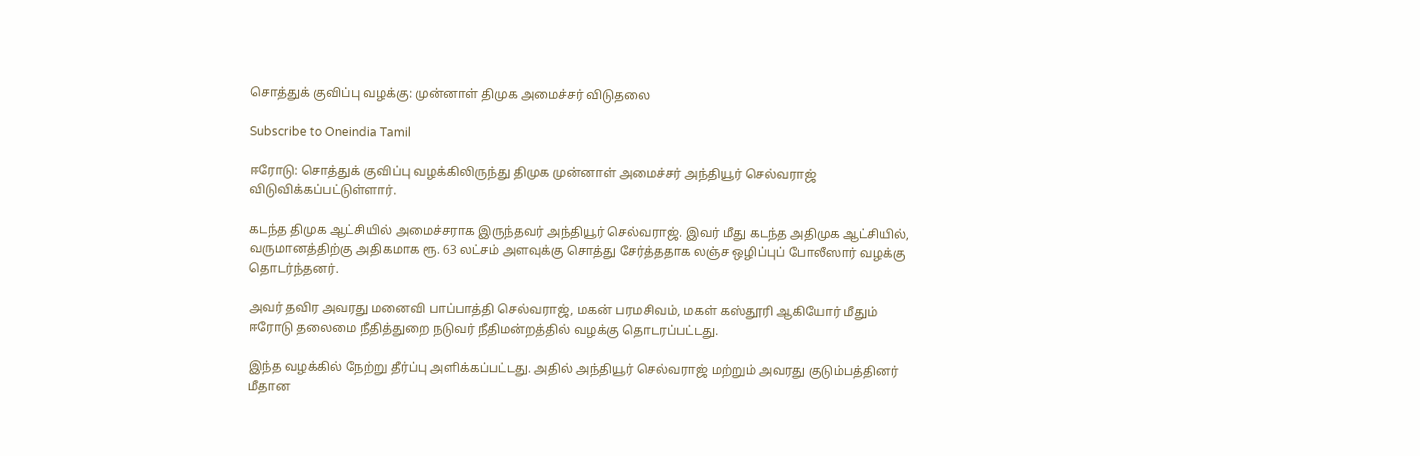சொத்துக் குவிப்பு வழக்கு: முன்னாள் திமுக அமைச்சர் விடுதலை

Subscribe to Oneindia Tamil

ஈரோடு: சொத்துக் குவிப்பு வழக்கிலிருந்து திமுக முன்னாள் அமைச்சர் அந்தியூர் செல்வராஜ் விடுவிக்கப்பட்டுள்ளார்.

கடந்த திமுக ஆட்சியில் அமைச்சராக இருந்தவர் அந்தியூர் செல்வராஜ். இவர் மீது கடந்த அதிமுக ஆட்சியில், வருமானத்திற்கு அதிகமாக ரூ. 63 லட்சம் அளவுக்கு சொத்து சேர்த்ததாக லஞ்ச ஒழிப்புப் போலீஸார் வழக்கு தொடர்ந்தனர்.

அவர் தவிர அவரது மனைவி பாப்பாத்தி செல்வராஜ், மகன் பரமசிவம், மகள் கஸ்தூரி ஆகியோர் மீதும் ஈரோடு தலைமை நீதித்துறை நடுவர் நீதிமன்றத்தில் வழக்கு தொடரப்பட்டது.

இந்த வழக்கில் நேற்று தீர்ப்பு அளிக்கப்பட்டது. அதில் அந்தியூர் செல்வராஜ் மற்றும் அவரது குடும்பத்தினர் மீதான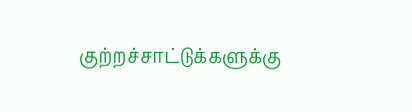குற்றச்சாட்டுக்களுக்கு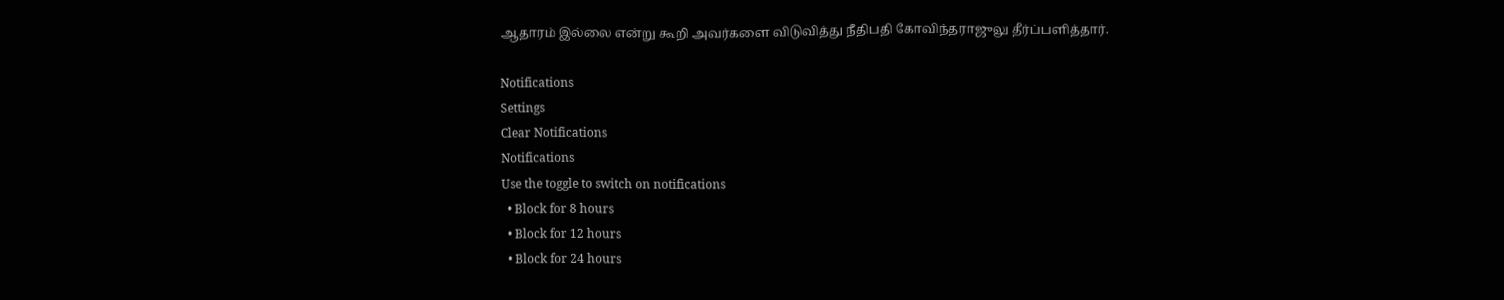ஆதாரம் இல்லை என்று கூறி அவர்களை விடுவித்து நீதிபதி கோவிந்தராஜுலு தீர்ப்பளித்தார்.

Notifications
Settings
Clear Notifications
Notifications
Use the toggle to switch on notifications
  • Block for 8 hours
  • Block for 12 hours
  • Block for 24 hours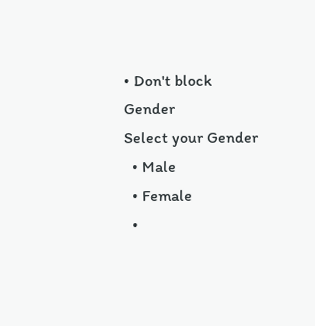• Don't block
Gender
Select your Gender
  • Male
  • Female
  •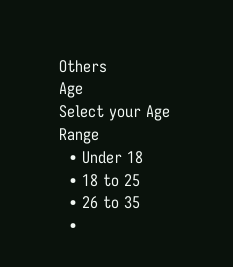Others
Age
Select your Age Range
  • Under 18
  • 18 to 25
  • 26 to 35
  •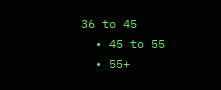36 to 45
  • 45 to 55
  • 55+